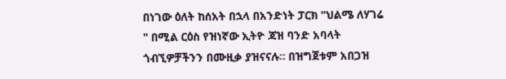በነገው ዕለት ከሰአት በኋላ በአንድነት ፓርክ "ህልሜ ለሃገሬ " በሚል ርዕስ የዝነኛው ኢትዮ ጃዝ ባንድ አባላት ጎብኚዎቻችንን በሙዚቃ ያዝናናሉ። በዝግጀቱም አበጋዝ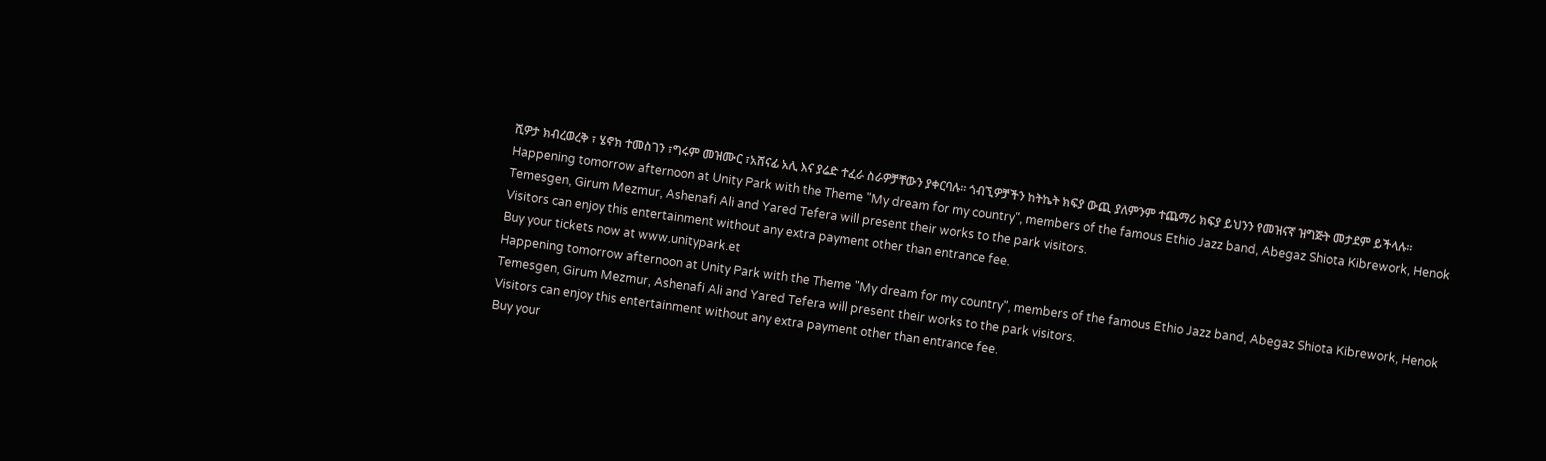ሺዎታ ክብረወረቅ ፣ ሄኖክ ተመስገን ፣ግሩም መዝሙር ፣አሸናፊ አሊ እና ያሬድ ተፈራ ስራዎቻቸውን ያቀርባሉ። ጎብኚዎቻችን ከትኬት ክፍያ ውጪ ያለምንም ተጨማሪ ክፍያ ይህንን የመዝናኛ ዝግጅት መታደም ይችላሉ።
Happening tomorrow afternoon at Unity Park with the Theme "My dream for my country", members of the famous Ethio Jazz band, Abegaz Shiota Kibrework, Henok Temesgen, Girum Mezmur, Ashenafi Ali and Yared Tefera will present their works to the park visitors.
Visitors can enjoy this entertainment without any extra payment other than entrance fee.
Buy your tickets now at www.unitypark.et
Happening tomorrow afternoon at Unity Park with the Theme "My dream for my country", members of the famous Ethio Jazz band, Abegaz Shiota Kibrework, Henok Temesgen, Girum Mezmur, Ashenafi Ali and Yared Tefera will present their works to the park visitors.
Visitors can enjoy this entertainment without any extra payment other than entrance fee.
Buy your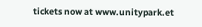tickets now at www.unitypark.et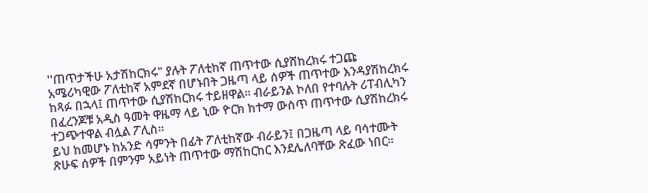''ጠጥታችሁ አታሽከርክሩ" ያሉት ፖለቲከኛ ጠጥተው ሲያሸከረክሩ ተጋጩ
አሜሪካዊው ፖለቲከኛ አምደኛ በሆኑበት ጋዜጣ ላይ ሰዎች ጠጥተው እንዳያሽከረክሩ ከጻፉ በኋላ፤ ጠጥተው ሲያሽከርክሩ ተይዘዋል። ብራይንል ኮለበ የተባሉት ሪፐብሊካን በፈረንጆቹ አዲስ ዓመት ዋዜማ ላይ ኒው ዮርክ ከተማ ውስጥ ጠጥተው ሲያሽከረክሩ ተጋጭተዋል ብሏል ፖሊስ።
ይህ ከመሆኑ ከአንድ ሳምንት በፊት ፖለቲከኛው ብራይን፤ በጋዜጣ ላይ ባሳተሙት ጽሁፍ ሰዎች በምንም አይነት ጠጥተው ማሽከርከር እንደሌለባቸው ጽፈው ነበር።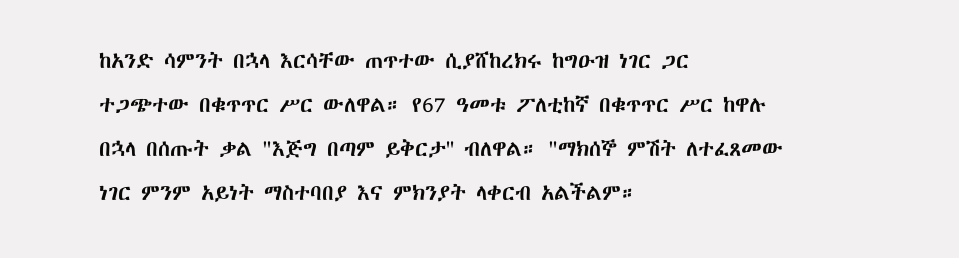ከአንድ ሳምንት በኋላ እርሳቸው ጠጥተው ሲያሸከረክሩ ከግዑዝ ነገር ጋር ተጋጭተው በቁጥጥር ሥር ውለዋል። የ67 ዓመቱ ፖለቲከኛ በቁጥጥር ሥር ከዋሉ በኋላ በሰጡት ቃል "እጅግ በጣም ይቅርታ'' ብለዋል። "ማክሰኞ ምሽት ለተፈጸመው ነገር ምንም አይነት ማስተባበያ እና ምክንያት ላቀርብ አልችልም።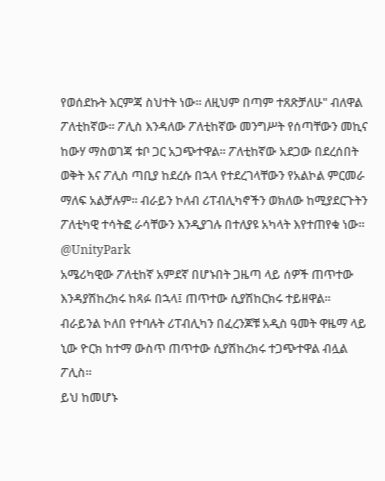የወሰደኩት እርምጃ ስህተት ነው። ለዚህም በጣም ተጸጽቻለሁ" ብለዋል ፖለቲከኛው። ፖሊስ እንዳለው ፖለቲከኛው መንግሥት የሰጣቸውን መኪና ከውሃ ማስወገጃ ቱቦ ጋር አጋጭተዋል። ፖለቲከኛው አደጋው በደረሰበት ወቅት እና ፖሊስ ጣቢያ ከደረሱ በኋላ የተደረገላቸውን የአልኮል ምርመራ ማለፍ አልቻሉም። ብራይን ኮለብ ሪፐብሊካኖችን ወክለው ከሚያደርጉትን ፖለቲካዊ ተሳትፎ ራሳቸውን እንዲያገሉ በተለያዩ አካላት እየተጠየቁ ነው።
@UnityPark
አሜሪካዊው ፖለቲከኛ አምደኛ በሆኑበት ጋዜጣ ላይ ሰዎች ጠጥተው እንዳያሽከረክሩ ከጻፉ በኋላ፤ ጠጥተው ሲያሽከርክሩ ተይዘዋል። ብራይንል ኮለበ የተባሉት ሪፐብሊካን በፈረንጆቹ አዲስ ዓመት ዋዜማ ላይ ኒው ዮርክ ከተማ ውስጥ ጠጥተው ሲያሽከረክሩ ተጋጭተዋል ብሏል ፖሊስ።
ይህ ከመሆኑ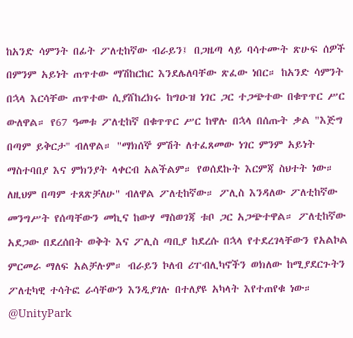ከአንድ ሳምንት በፊት ፖለቲከኛው ብራይን፤ በጋዜጣ ላይ ባሳተሙት ጽሁፍ ሰዎች በምንም አይነት ጠጥተው ማሽከርከር እንደሌለባቸው ጽፈው ነበር። ከአንድ ሳምንት በኋላ እርሳቸው ጠጥተው ሲያሸከረክሩ ከግዑዝ ነገር ጋር ተጋጭተው በቁጥጥር ሥር ውለዋል። የ67 ዓመቱ ፖለቲከኛ በቁጥጥር ሥር ከዋሉ በኋላ በሰጡት ቃል "እጅግ በጣም ይቅርታ'' ብለዋል። "ማክሰኞ ምሽት ለተፈጸመው ነገር ምንም አይነት ማስተባበያ እና ምክንያት ላቀርብ አልችልም። የወሰደኩት እርምጃ ስህተት ነው። ለዚህም በጣም ተጸጽቻለሁ" ብለዋል ፖለቲከኛው። ፖሊስ እንዳለው ፖለቲከኛው መንግሥት የሰጣቸውን መኪና ከውሃ ማስወገጃ ቱቦ ጋር አጋጭተዋል። ፖለቲከኛው አደጋው በደረሰበት ወቅት እና ፖሊስ ጣቢያ ከደረሱ በኋላ የተደረገላቸውን የአልኮል ምርመራ ማለፍ አልቻሉም። ብራይን ኮለብ ሪፐብሊካኖችን ወክለው ከሚያደርጉትን ፖለቲካዊ ተሳትፎ ራሳቸውን እንዲያገሉ በተለያዩ አካላት እየተጠየቁ ነው።
@UnityPark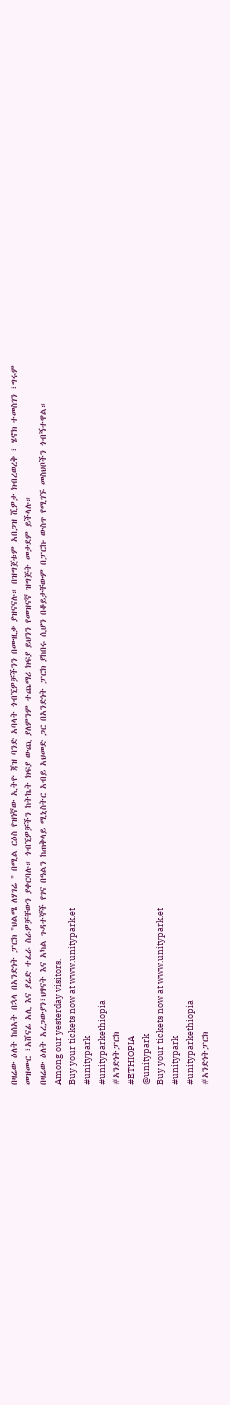በዛሬው ዕለት ከሰአት በኋላ በአንድነት ፓርክ "ህልሜ ለሃገሬ " በሚል ርዕስ የዝነኛው ኢትዮ ጃዝ ባንድ አባላት ጎብኚዎቻችንን በሙዚቃ ያዝናናሉ። በዝግጀቱም አበጋዝ ሺዎታ ክብረወረቅ ፣ ሄኖክ ተመስገን ፣ግሩም መዝሙር ፣አሸናፊ አሊ እና ያሬድ ተፈራ ስራዎቻቸውን ያቀርባሉ። ጎብኚዎቻችን ከትኬት ክፍያ ውጪ ያለምንም ተጨማሪ ክፍያ ይህንን የመዝናኛ ዝግጅት መታደም ይችላሉ።
በዛሬው ዕለት አረጋውያን፣ህፃናት እና አካል ጉዳተኞች የገና በዓልን ከጠቅላይ ሚኒስትር አብይ አህመድ ጋር በአንድነት ፓርክ ያከበሩ ሲሆን በቆይታቸውም በፓርኩ ውስጥ የሚገኙ መስህቦችን ጎብኝተዋል።
Among our yesterday visitors.
Buy your tickets now at www.unitypark.et
#unitypark
#unityparkethiopia
#አንድነትፓርክ
#ETHIOPIA
@unitypark
Buy your tickets now at www.unitypark.et
#unitypark
#unityparkethiopia
#አንድነትፓርክ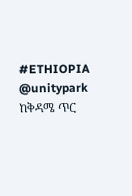#ETHIOPIA
@unitypark
ከቅዳሜ ጥር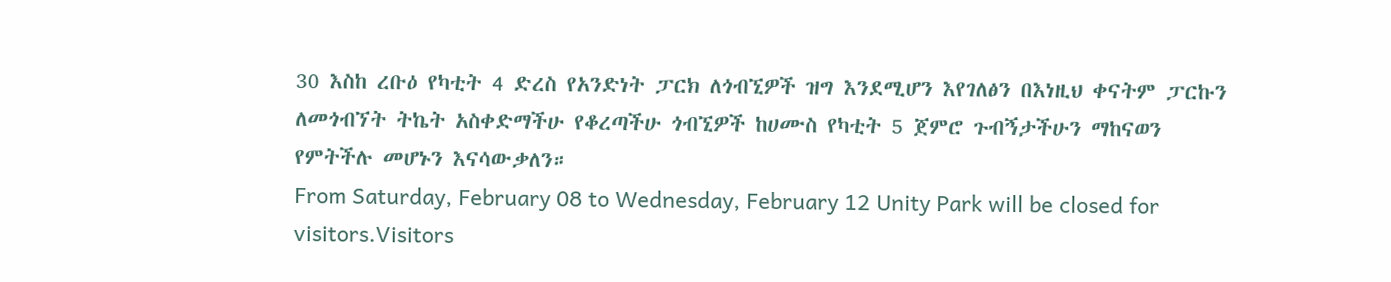30 እስከ ረቡዕ የካቲት 4 ድረስ የአንድነት ፓርክ ለጎብኚዎች ዝግ እንደሚሆን እየገለፅን በእነዚህ ቀናትም ፓርኩን ለመጎብኘት ትኬት አስቀድማችሁ የቆረጣችሁ ጎብኚዎች ከሀሙስ የካቲት 5 ጀምሮ ጉብኝታችሁን ማከናወን የምትችሉ መሆኑን እናሳውቃለን።
From Saturday, February 08 to Wednesday, February 12 Unity Park will be closed for visitors.Visitors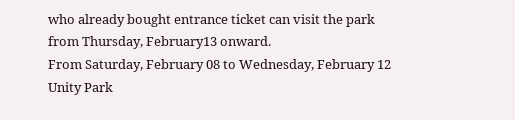who already bought entrance ticket can visit the park from Thursday, February13 onward.
From Saturday, February 08 to Wednesday, February 12 Unity Park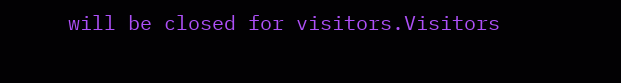will be closed for visitors.Visitors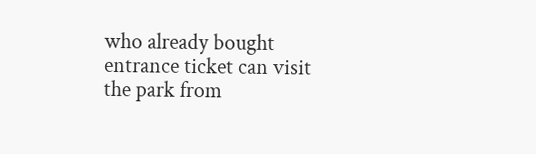who already bought entrance ticket can visit the park from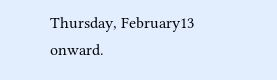Thursday, February13 onward.